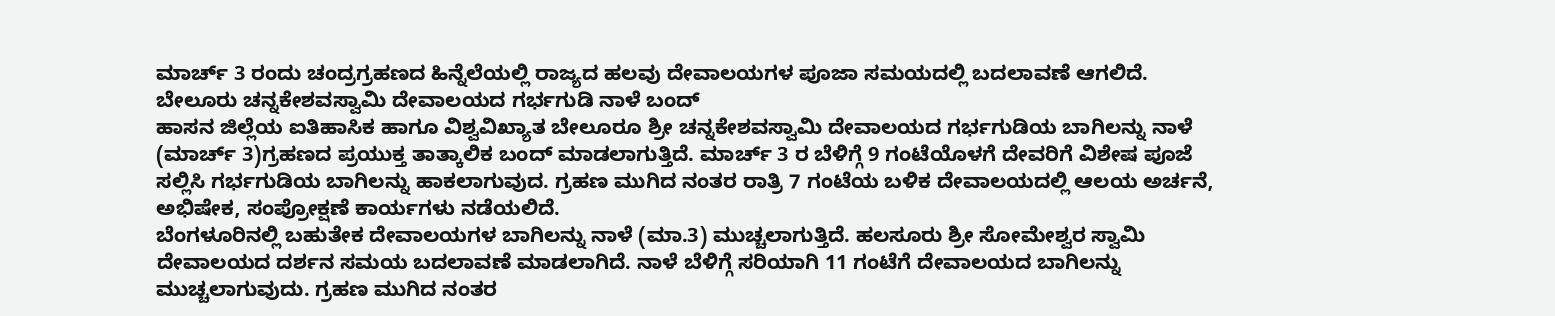ಮಾರ್ಚ್ 3 ರಂದು ಚಂದ್ರಗ್ರಹಣದ ಹಿನ್ನೆಲೆಯಲ್ಲಿ ರಾಜ್ಯದ ಹಲವು ದೇವಾಲಯಗಳ ಪೂಜಾ ಸಮಯದಲ್ಲಿ ಬದಲಾವಣೆ ಆಗಲಿದೆ.
ಬೇಲೂರು ಚನ್ನಕೇಶವಸ್ವಾಮಿ ದೇವಾಲಯದ ಗರ್ಭಗುಡಿ ನಾಳೆ ಬಂದ್
ಹಾಸನ ಜಿಲ್ಲೆಯ ಐತಿಹಾಸಿಕ ಹಾಗೂ ವಿಶ್ವವಿಖ್ಯಾತ ಬೇಲೂರೂ ಶ್ರೀ ಚನ್ನಕೇಶವಸ್ವಾಮಿ ದೇವಾಲಯದ ಗರ್ಭಗುಡಿಯ ಬಾಗಿಲನ್ನು ನಾಳೆ (ಮಾರ್ಚ್ 3)ಗ್ರಹಣದ ಪ್ರಯುಕ್ತ ತಾತ್ಕಾಲಿಕ ಬಂದ್ ಮಾಡಲಾಗುತ್ತಿದೆ. ಮಾರ್ಚ್ 3 ರ ಬೆಳಿಗ್ಗೆ 9 ಗಂಟೆಯೊಳಗೆ ದೇವರಿಗೆ ವಿಶೇಷ ಪೂಜೆ ಸಲ್ಲಿಸಿ ಗರ್ಭಗುಡಿಯ ಬಾಗಿಲನ್ನು ಹಾಕಲಾಗುವುದ. ಗ್ರಹಣ ಮುಗಿದ ನಂತರ ರಾತ್ರಿ 7 ಗಂಟೆಯ ಬಳಿಕ ದೇವಾಲಯದಲ್ಲಿ ಆಲಯ ಅರ್ಚನೆ, ಅಭಿಷೇಕ, ಸಂಪ್ರೋಕ್ಷಣೆ ಕಾರ್ಯಗಳು ನಡೆಯಲಿದೆ.
ಬೆಂಗಳೂರಿನಲ್ಲಿ ಬಹುತೇಕ ದೇವಾಲಯಗಳ ಬಾಗಿಲನ್ನು ನಾಳೆ (ಮಾ.3) ಮುಚ್ಚಲಾಗುತ್ತಿದೆ. ಹಲಸೂರು ಶ್ರೀ ಸೋಮೇಶ್ವರ ಸ್ವಾಮಿ ದೇವಾಲಯದ ದರ್ಶನ ಸಮಯ ಬದಲಾವಣೆ ಮಾಡಲಾಗಿದೆ. ನಾಳೆ ಬೆಳಿಗ್ಗೆ ಸರಿಯಾಗಿ 11 ಗಂಟೆಗೆ ದೇವಾಲಯದ ಬಾಗಿಲನ್ನು ಮುಚ್ಚಲಾಗುವುದು. ಗ್ರಹಣ ಮುಗಿದ ನಂತರ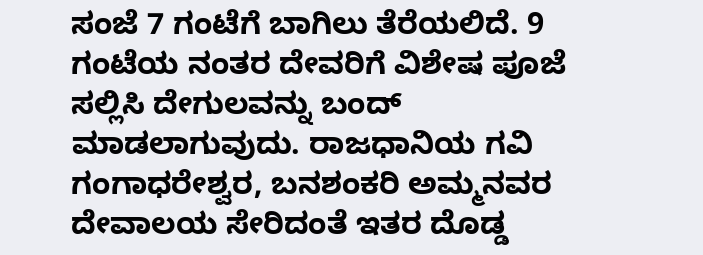ಸಂಜೆ 7 ಗಂಟೆಗೆ ಬಾಗಿಲು ತೆರೆಯಲಿದೆ. 9 ಗಂಟೆಯ ನಂತರ ದೇವರಿಗೆ ವಿಶೇಷ ಪೂಜೆ ಸಲ್ಲಿಸಿ ದೇಗುಲವನ್ನು ಬಂದ್ ಮಾಡಲಾಗುವುದು. ರಾಜಧಾನಿಯ ಗವಿ ಗಂಗಾಧರೇಶ್ವರ, ಬನಶಂಕರಿ ಅಮ್ಮನವರ ದೇವಾಲಯ ಸೇರಿದಂತೆ ಇತರ ದೊಡ್ಡ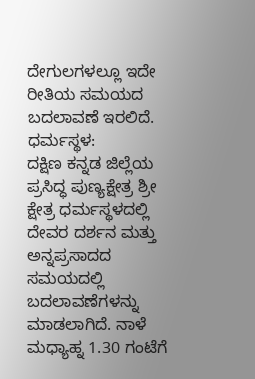ದೇಗುಲಗಳಲ್ಲೂ ಇದೇ ರೀತಿಯ ಸಮಯದ ಬದಲಾವಣೆ ಇರಲಿದೆ.
ಧರ್ಮಸ್ಥಳ:
ದಕ್ಷಿಣ ಕನ್ನಡ ಜಿಲ್ಲೆಯ ಪ್ರಸಿದ್ಧ ಪುಣ್ಯಕ್ಷೇತ್ರ ಶ್ರೀ ಕ್ಷೇತ್ರ ಧರ್ಮಸ್ಥಳದಲ್ಲಿ ದೇವರ ದರ್ಶನ ಮತ್ತು ಅನ್ನಪ್ರಸಾದದ ಸಮಯದಲ್ಲಿ ಬದಲಾವಣೆಗಳನ್ನು ಮಾಡಲಾಗಿದೆ. ನಾಳೆ ಮಧ್ಯಾಹ್ನ 1.30 ಗಂಟೆಗೆ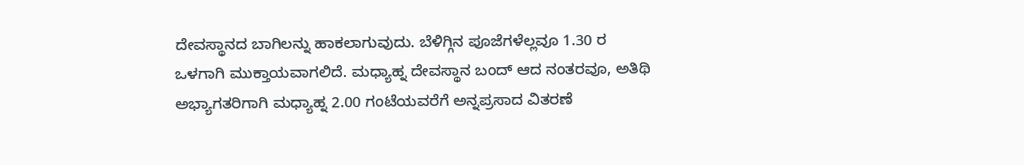ದೇವಸ್ಥಾನದ ಬಾಗಿಲನ್ನು ಹಾಕಲಾಗುವುದು. ಬೆಳಿಗ್ಗಿನ ಪೂಜೆಗಳೆಲ್ಲವೂ 1.30 ರ ಒಳಗಾಗಿ ಮುಕ್ತಾಯವಾಗಲಿದೆ. ಮಧ್ಯಾಹ್ನ ದೇವಸ್ಥಾನ ಬಂದ್ ಆದ ನಂತರವೂ, ಅತಿಥಿ ಅಭ್ಯಾಗತರಿಗಾಗಿ ಮಧ್ಯಾಹ್ನ 2.00 ಗಂಟೆಯವರೆಗೆ ಅನ್ನಪ್ರಸಾದ ವಿತರಣೆ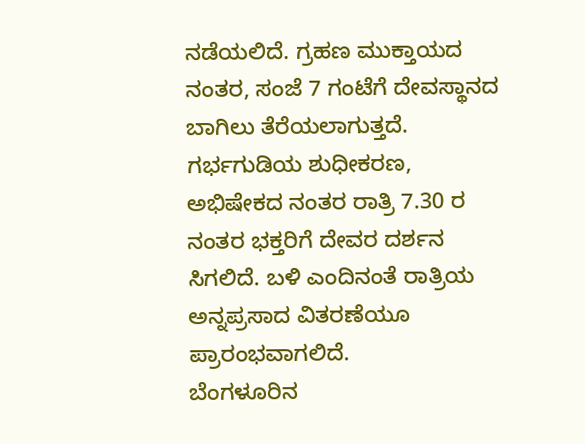ನಡೆಯಲಿದೆ. ಗ್ರಹಣ ಮುಕ್ತಾಯದ ನಂತರ, ಸಂಜೆ 7 ಗಂಟೆಗೆ ದೇವಸ್ಥಾನದ ಬಾಗಿಲು ತೆರೆಯಲಾಗುತ್ತದೆ. ಗರ್ಭಗುಡಿಯ ಶುಧೀಕರಣ, ಅಭಿಷೇಕದ ನಂತರ ರಾತ್ರಿ 7.30 ರ ನಂತರ ಭಕ್ತರಿಗೆ ದೇವರ ದರ್ಶನ ಸಿಗಲಿದೆ. ಬಳಿ ಎಂದಿನಂತೆ ರಾತ್ರಿಯ ಅನ್ನಪ್ರಸಾದ ವಿತರಣೆಯೂ ಪ್ರಾರಂಭವಾಗಲಿದೆ.
ಬೆಂಗಳೂರಿನ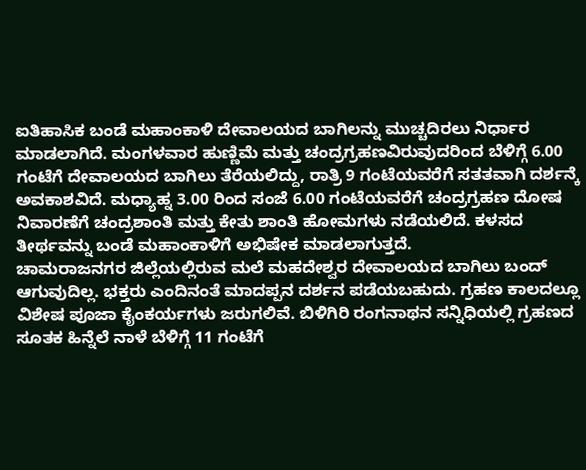ಐತಿಹಾಸಿಕ ಬಂಡೆ ಮಹಾಂಕಾಳಿ ದೇವಾಲಯದ ಬಾಗಿಲನ್ನು ಮುಚ್ಚದಿರಲು ನಿರ್ಧಾರ ಮಾಡಲಾಗಿದೆ. ಮಂಗಳವಾರ ಹುಣ್ಣಿಮೆ ಮತ್ತು ಚಂದ್ರಗ್ರಹಣವಿರುವುದರಿಂದ ಬೆಳಿಗ್ಗೆ 6.00 ಗಂಟೆಗೆ ದೇವಾಲಯದ ಬಾಗಿಲು ತೆರೆಯಲಿದ್ದು, ರಾತ್ರಿ 9 ಗಂಟೆಯವರೆಗೆ ಸತತವಾಗಿ ದರ್ಶನ್ಕೆ ಅವಕಾಶವಿದೆ. ಮಧ್ಯಾಹ್ನ 3.00 ರಿಂದ ಸಂಜೆ 6.00 ಗಂಟೆಯವರೆಗೆ ಚಂದ್ರಗ್ರಹಣ ದೋಷ ನಿವಾರಣೆಗೆ ಚಂದ್ರಶಾಂತಿ ಮತ್ತು ಕೇತು ಶಾಂತಿ ಹೋಮಗಳು ನಡೆಯಲಿದೆ. ಕಳಸದ ತೀರ್ಥವನ್ನು ಬಂಡೆ ಮಹಾಂಕಾಳಿಗೆ ಅಭಿಷೇಕ ಮಾಡಲಾಗುತ್ತದೆ.
ಚಾಮರಾಜನಗರ ಜಿಲ್ಲೆಯಲ್ಲಿರುವ ಮಲೆ ಮಹದೇಶ್ವರ ದೇವಾಲಯದ ಬಾಗಿಲು ಬಂದ್ ಆಗುವುದಿಲ್ಲ. ಭಕ್ತರು ಎಂದಿನಂತೆ ಮಾದಪ್ಪನ ದರ್ಶನ ಪಡೆಯಬಹುದು. ಗ್ರಹಣ ಕಾಲದಲ್ಲೂ ವಿಶೇಷ ಪೂಜಾ ಕೈಂಕರ್ಯಗಳು ಜರುಗಲಿವೆ. ಬಿಳಿಗಿರಿ ರಂಗನಾಥನ ಸನ್ನಿಧಿಯಲ್ಲಿ ಗ್ರಹಣದ ಸೂತಕ ಹಿನ್ನೆಲೆ ನಾಳೆ ಬೆಳಿಗ್ಗೆ 11 ಗಂಟೆಗೆ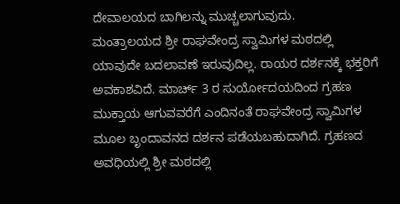ದೇವಾಲಯದ ಬಾಗಿಲನ್ನು ಮುಚ್ಚಲಾಗುವುದು.
ಮಂತ್ರಾಲಯದ ಶ್ರೀ ರಾಘವೇಂದ್ರ ಸ್ವಾಮಿಗಳ ಮಠದಲ್ಲಿ ಯಾವುದೇ ಬದಲಾವಣೆ ಇರುವುದಿಲ್ಲ. ರಾಯರ ದರ್ಶನಕ್ಕೆ ಭಕ್ತರಿಗೆ ಅವಕಾಶವಿದೆ. ಮಾರ್ಚ್ 3 ರ ಸುರ್ಯೋದಯದಿಂದ ಗ್ರಹಣ ಮುಕ್ತಾಯ ಆಗುವವರೆಗೆ ಎಂದಿನಂತೆ ರಾಘವೇಂದ್ರ ಸ್ವಾಮಿಗಳ ಮೂಲ ಬೃಂದಾವನದ ದರ್ಶನ ಪಡೆಯಬಹುದಾಗಿದೆ. ಗ್ರಹಣದ ಅವಧಿಯಲ್ಲಿ ಶ್ರೀ ಮಠದಲ್ಲಿ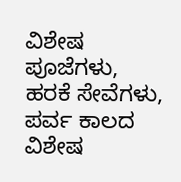ವಿಶೇಷ ಪೂಜೆಗಳು, ಹರಕೆ ಸೇವೆಗಳು, ಪರ್ವ ಕಾಲದ ವಿಶೇಷ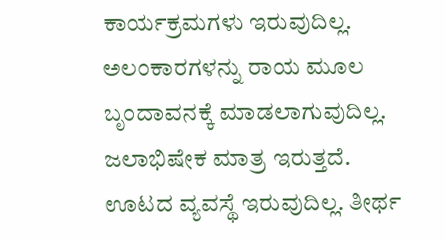ಕಾರ್ಯಕ್ರಮಗಳು ಇರುವುದಿಲ್ಲ. ಅಲಂಕಾರಗಳನ್ನು ರಾಯ ಮೂಲ ಬೃಂದಾವನಕ್ಕೆ ಮಾಡಲಾಗುವುದಿಲ್ಲ. ಜಲಾಭಿಷೇಕ ಮಾತ್ರ ಇರುತ್ತದೆ. ಊಟದ ವ್ಯವಸ್ಥೆ ಇರುವುದಿಲ್ಲ. ತೀರ್ಥ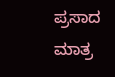ಪ್ರಸಾದ ಮಾತ್ರ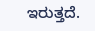ಇರುತ್ತದೆ.